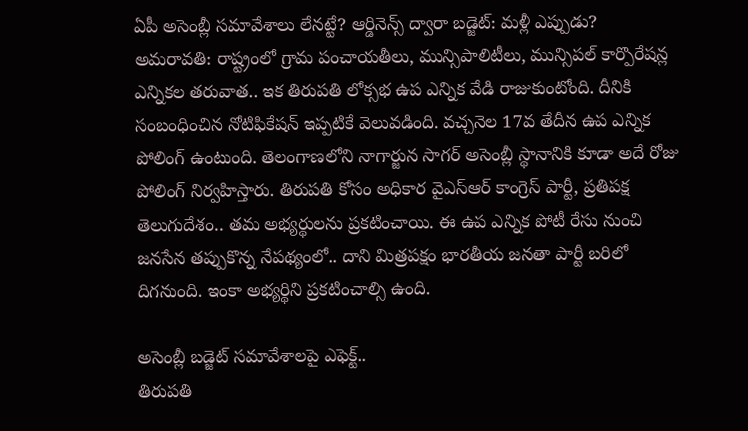ఏపీ అసెంబ్లీ సమావేశాలు లేనట్టే? ఆర్డినెన్స్ ద్వారా బడ్జెట్: మళ్లీ ఎప్పుడు?
అమరావతి: రాష్ట్రంలో గ్రామ పంచాయతీలు, మున్సిపాలిటీలు, మున్సిపల్ కార్పొరేషన్ల ఎన్నికల తరువాత.. ఇక తిరుపతి లోక్సభ ఉప ఎన్నిక వేడి రాజుకుంటోంది. దీనికి సంబంధించిన నోటిఫికేషన్ ఇప్పటికే వెలువడింది. వచ్చనెల 17వ తేదీన ఉప ఎన్నిక పోలింగ్ ఉంటుంది. తెలంగాణలోని నాగార్జున సాగర్ అసెంబ్లీ స్థానానికి కూడా అదే రోజు పోలింగ్ నిర్వహిస్తారు. తిరుపతి కోసం అధికార వైఎస్ఆర్ కాంగ్రెస్ పార్టీ, ప్రతిపక్ష తెలుగుదేశం.. తమ అభ్యర్థులను ప్రకటించాయి. ఈ ఉప ఎన్నిక పోటీ రేసు నుంచి జనసేన తప్పుకొన్న నేపథ్యంలో.. దాని మిత్రపక్షం భారతీయ జనతా పార్టీ బరిలో దిగనుంది. ఇంకా అభ్యర్థిని ప్రకటించాల్సి ఉంది.

అసెంబ్లీ బడ్జెట్ సమావేశాలపై ఎఫెక్ట్..
తిరుపతి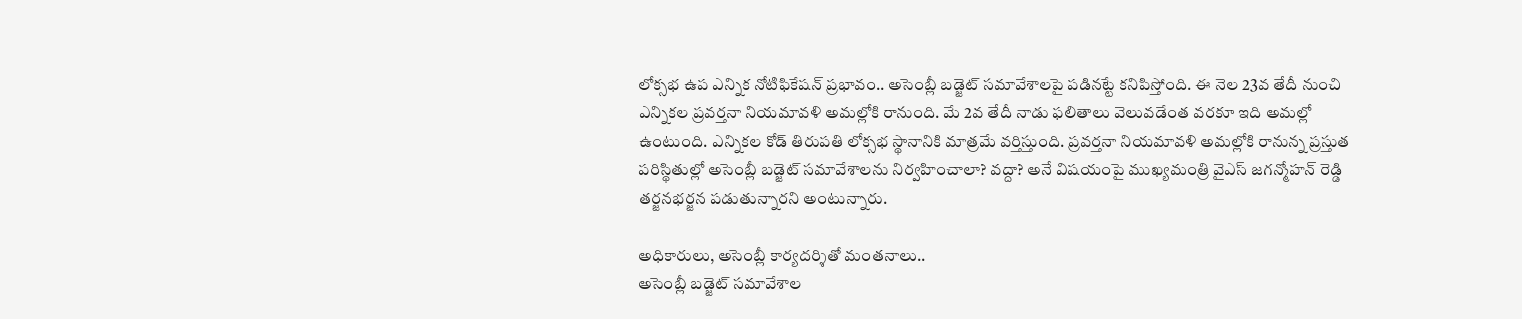లోక్సభ ఉప ఎన్నిక నోటిఫికేషన్ ప్రభావం.. అసెంబ్లీ బడ్జెట్ సమావేశాలపై పడినట్టే కనిపిస్తోంది. ఈ నెల 23వ తేదీ నుంచి ఎన్నికల ప్రవర్తనా నియమావళి అమల్లోకి రానుంది. మే 2వ తేదీ నాడు ఫలితాలు వెలువడేంత వరకూ ఇది అమల్లో ఉంటుంది. ఎన్నికల కోడ్ తిరుపతి లోక్సభ స్థానానికి మాత్రమే వర్తిస్తుంది. ప్రవర్తనా నియమావళి అమల్లోకి రానున్న ప్రస్తుత పరిస్థితుల్లో అసెంబ్లీ బడ్జెట్ సమావేశాలను నిర్వహించాలా? వద్దా? అనే విషయంపై ముఖ్యమంత్రి వైఎస్ జగన్మోహన్ రెడ్డి తర్జనభర్జన పడుతున్నారని అంటున్నారు.

అధికారులు, అసెంబ్లీ కార్యదర్శితో మంతనాలు..
అసెంబ్లీ బడ్జెట్ సమావేశాల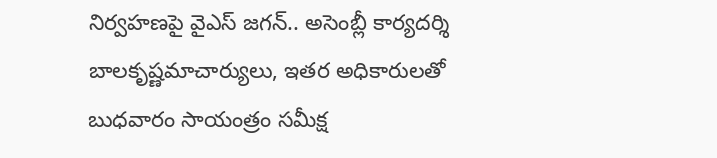నిర్వహణపై వైఎస్ జగన్.. అసెంబ్లీ కార్యదర్శి బాలకృష్ణమాచార్యులు, ఇతర అధికారులతో బుధవారం సాయంత్రం సమీక్ష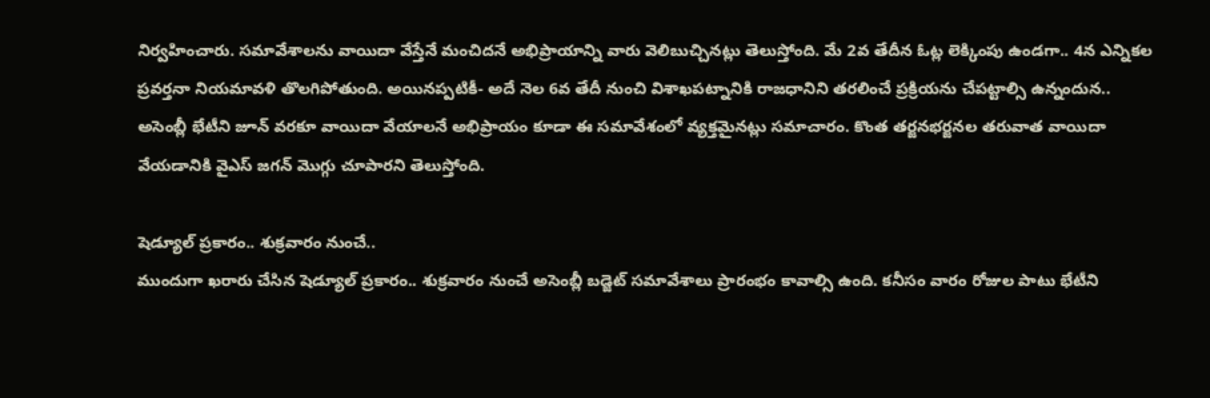నిర్వహించారు. సమావేశాలను వాయిదా వేస్తేనే మంచిదనే అభిప్రాయాన్ని వారు వెలిబుచ్చినట్లు తెలుస్తోంది. మే 2వ తేదీన ఓట్ల లెక్కింపు ఉండగా.. 4న ఎన్నికల ప్రవర్తనా నియమావళి తొలగిపోతుంది. అయినప్పటికీ- అదే నెల 6వ తేదీ నుంచి విశాఖపట్నానికి రాజధానిని తరలించే ప్రక్రియను చేపట్టాల్సి ఉన్నందున.. అసెంబ్లీ భేటీని జూన్ వరకూ వాయిదా వేయాలనే అభిప్రాయం కూడా ఈ సమావేశంలో వ్యక్తమైనట్లు సమాచారం. కొంత తర్జనభర్జనల తరువాత వాయిదా వేయడానికి వైఎస్ జగన్ మొగ్గు చూపారని తెలుస్తోంది.

షెడ్యూల్ ప్రకారం.. శుక్రవారం నుంచే..
ముందుగా ఖరారు చేసిన షెడ్యూల్ ప్రకారం.. శుక్రవారం నుంచే అసెంబ్లీ బడ్జెట్ సమావేశాలు ప్రారంభం కావాల్సి ఉంది. కనీసం వారం రోజుల పాటు భేటీని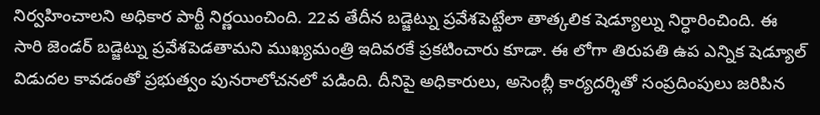నిర్వహించాలని అధికార పార్టీ నిర్ణయించింది. 22వ తేదీన బడ్జెట్ను ప్రవేశపెట్టేలా తాత్కలిక షెడ్యూల్ను నిర్ధారించింది. ఈ సారి జెండర్ బడ్జెట్ను ప్రవేశపెడతామని ముఖ్యమంత్రి ఇదివరకే ప్రకటించారు కూడా. ఈ లోగా తిరుపతి ఉప ఎన్నిక షెడ్యూల్ విడుదల కావడంతో ప్రభుత్వం పునరాలోచనలో పడింది. దీనిపై అధికారులు, అసెంబ్లీ కార్యదర్శితో సంప్రదింపులు జరిపిన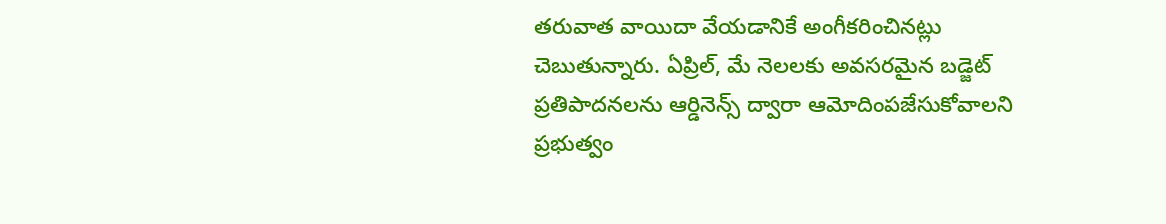తరువాత వాయిదా వేయడానికే అంగీకరించినట్లు చెబుతున్నారు. ఏప్రిల్, మే నెలలకు అవసరమైన బడ్జెట్ ప్రతిపాదనలను ఆర్డినెన్స్ ద్వారా ఆమోదింపజేసుకోవాలని ప్రభుత్వం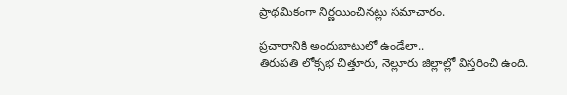ప్రాథమికంగా నిర్ణయించినట్లు సమాచారం.

ప్రచారానికి అందుబాటులో ఉండేలా..
తిరుపతి లోక్సభ చిత్తూరు, నెల్లూరు జిల్లాల్లో విస్తరించి ఉంది.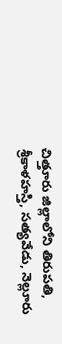చిత్తూరు జిల్లాలోని తిరుపతి, శ్రీకాళహస్తి, సత్యవేడు, నెల్లూరు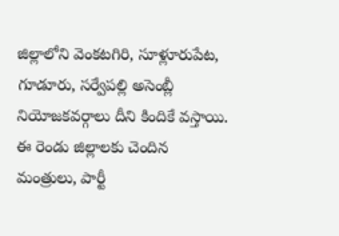జిల్లాలోని వెంకటగిరి, సూళ్లూరుపేట, గూడూరు, సర్వేపల్లి అసెంబ్లీ నియోజకవర్గాలు దీని కిందికే వస్తాయి. ఈ రెండు జిల్లాలకు చెందిన మంత్రులు, పార్టీ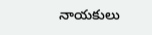నాయకులు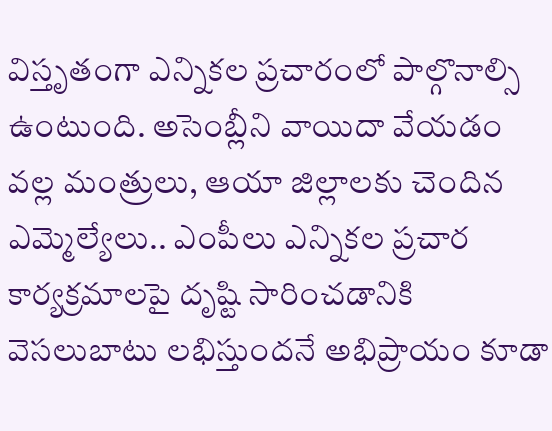విస్తృతంగా ఎన్నికల ప్రచారంలో పాల్గొనాల్సి ఉంటుంది. అసెంబ్లీని వాయిదా వేయడం వల్ల మంత్రులు, ఆయా జిల్లాలకు చెందిన ఎమ్మెల్యేలు.. ఎంపీలు ఎన్నికల ప్రచార కార్యక్రమాలపై దృష్టి సారించడానికి వెసలుబాటు లభిస్తుందనే అభిప్రాయం కూడా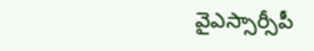వైఎస్సార్సీపీ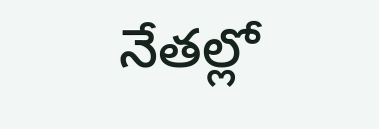నేతల్లో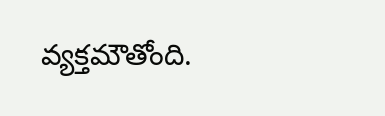వ్యక్తమౌతోంది.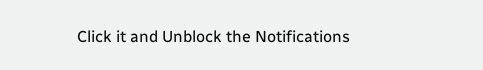Click it and Unblock the Notifications